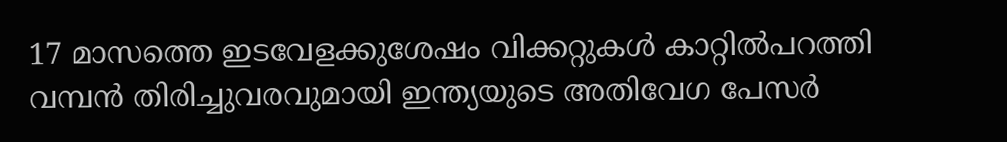17 മാസത്തെ ഇടവേളക്കുശേഷം വിക്കറ്റുകള്‍ കാറ്റില്‍പറത്തി വമ്പൻ തിരിച്ചുവരവുമായി ഇന്ത്യയുടെ അതിവേഗ പേസര്‍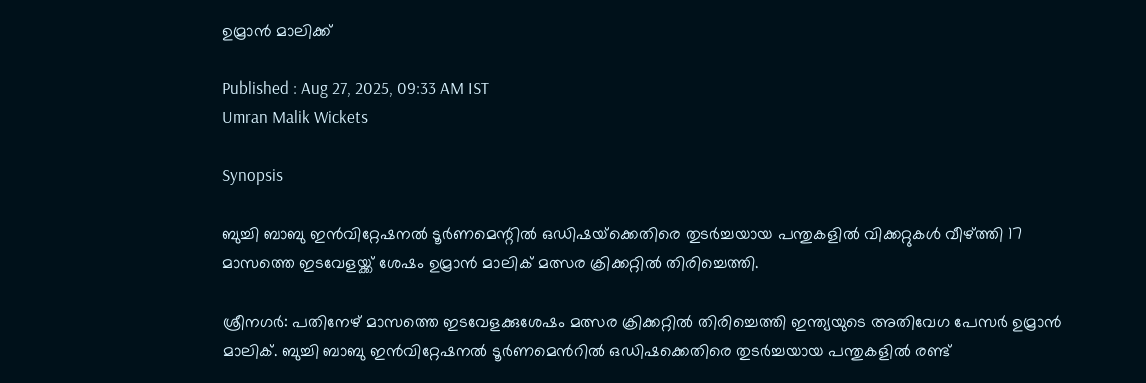ഉമ്രാന്‍ മാലിക്ക്

Published : Aug 27, 2025, 09:33 AM IST
Umran Malik Wickets

Synopsis

ബുച്ചി ബാബു ഇൻവിറ്റേഷനൽ ടൂർണമെന്റിൽ ഒഡിഷയ്‌ക്കെതിരെ തുടർച്ചയായ പന്തുകളിൽ വിക്കറ്റുകൾ വീഴ്ത്തി 17 മാസത്തെ ഇടവേളയ്ക്ക് ശേഷം ഉമ്രാൻ മാലിക് മത്സര ക്രിക്കറ്റിൽ തിരിച്ചെത്തി.

ശ്രീനഗര്‍: പതിനേഴ് മാസത്തെ ഇടവേളക്കുശേഷം മത്സര ക്രിക്കറ്റില്‍ തിരിച്ചെത്തി ഇന്ത്യയുടെ അതിവേഗ പേസര്‍ ഉമ്രാന്‍ മാലിക്. ബുച്ചി ബാബു ഇന്‍വിറ്റേഷനല്‍ ടൂര്‍ണമെന്‍റില്‍ ഒഡിഷക്കെതിരെ തുടര്‍ച്ചയായ പന്തുകളില്‍ രണ്ട്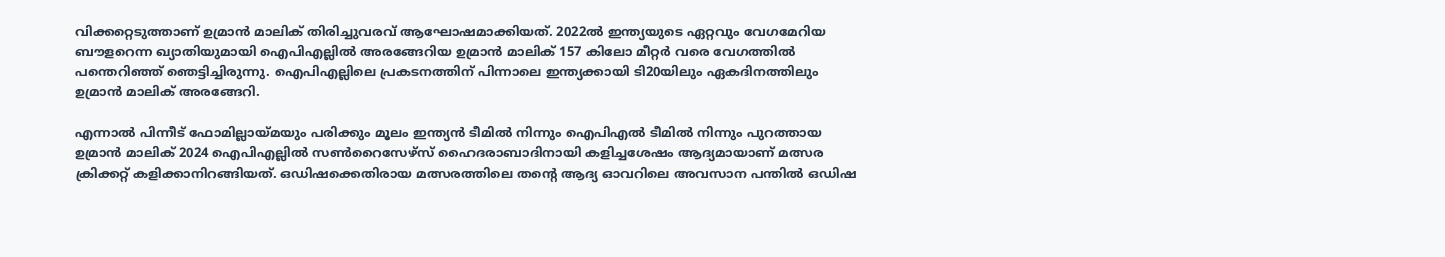വിക്കറ്റെടുത്താണ് ഉമ്രാന്‍ മാലിക് തിരിച്ചുവരവ് ആഘോഷമാക്കിയത്. 2022ല്‍ ഇന്ത്യയുടെ ഏറ്റവും വേഗമേറിയ ബൗളറെന്ന ഖ്യാതിയുമായി ഐപിഎല്ലില്‍ അരങ്ങേറിയ ഉമ്രാന്‍ മാലിക് 157 കിലോ മീറ്റര്‍ വരെ വേഗത്തില്‍ പന്തെറിഞ്ഞ് ഞെട്ടിച്ചിരുന്നു. ഐപിഎല്ലിലെ പ്രകടനത്തിന് പിന്നാലെ ഇന്ത്യക്കായി ടി20യിലും ഏകദിനത്തിലും ഉമ്രാന്‍ മാലിക് അരങ്ങേറി.

എന്നാല്‍ പിന്നീട് ഫോമില്ലായ്മയും പരിക്കും മൂലം ഇന്ത്യൻ ടീമില്‍ നിന്നും ഐപിഎല്‍ ടീമില്‍ നിന്നും പുറത്തായ ഉമ്രാന്‍ മാലിക് 2024 ഐപിഎല്ലില്‍ സണ്‍റൈസേഴ്സ് ഹൈദരാബാദിനായി കളിച്ചശേഷം ആദ്യമായാണ് മത്സര ക്രിക്കറ്റ് കളിക്കാനിറങ്ങിയത്. ഒഡിഷക്കെതിരായ മത്സരത്തിലെ തന്‍റെ ആദ്യ ഓവറിലെ അവസാന പന്തില്‍ ഒഡിഷ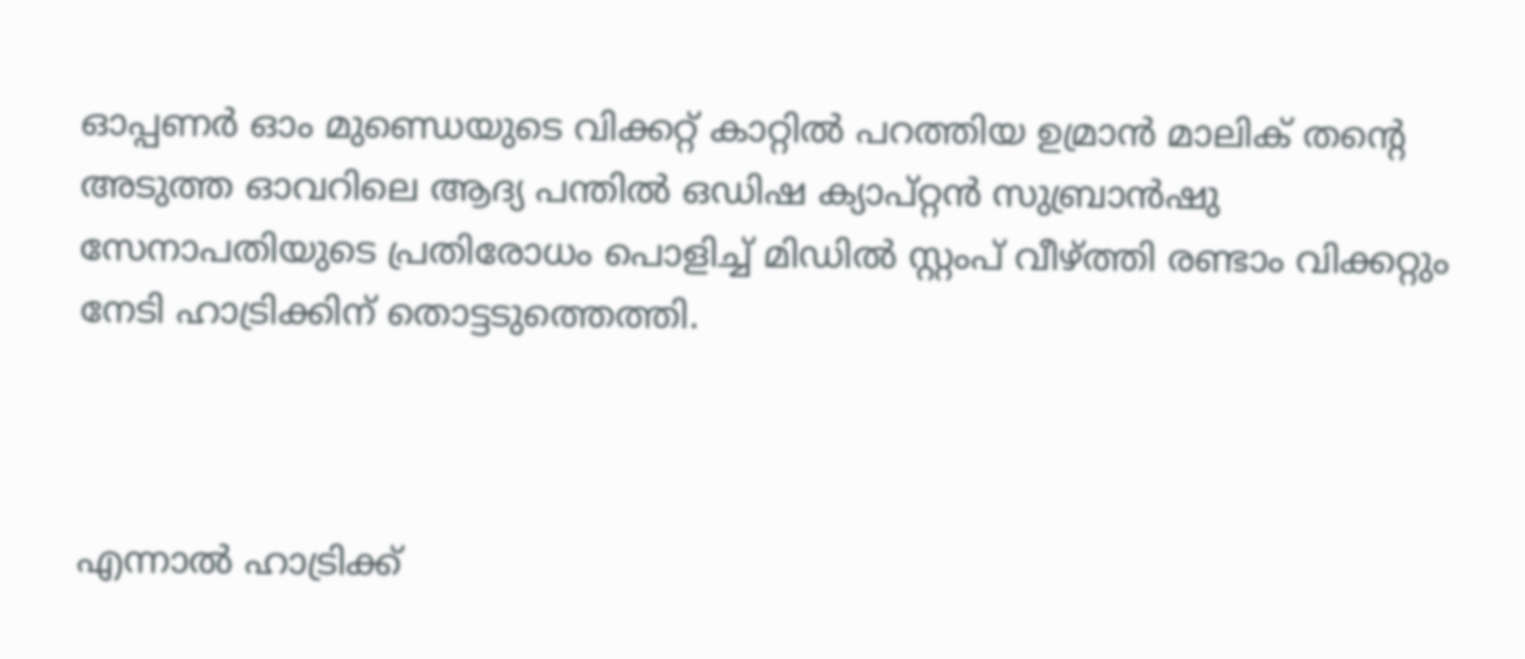ഓപ്പണര്‍ ഓം മുണ്ഡെയുടെ വിക്കറ്റ് കാറ്റില്‍ പറത്തിയ ഉമ്രാന്‍ മാലിക് തന്‍റെ അടുത്ത ഓവറിലെ ആദ്യ പന്തില്‍ ഒഡിഷ ക്യാപ്റ്റൻ സുബ്രാന്‍ഷു സേനാപതിയുടെ പ്രതിരോധം പൊളിച്ച് മിഡില്‍ സ്റ്റംപ് വീഴ്ത്തി രണ്ടാം വിക്കറ്റും നേടി ഹാട്രിക്കിന് തൊട്ടടുത്തെത്തി.



എന്നാല്‍ ഹാട്രിക്ക്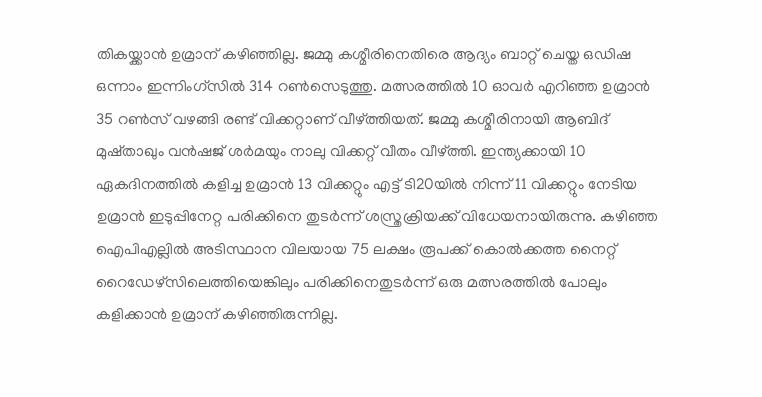തികയ്ക്കാന്‍ ഉമ്രാന് കഴിഞ്ഞില്ല. ജമ്മു കശ്മീരിനെതിരെ ആദ്യം ബാറ്റ് ചെയ്ത ഒഡിഷ ഒന്നാം ഇന്നിംഗ്സില്‍ 314 റണ്‍സെടുത്തു. മത്സരത്തില്‍ 10 ഓവര്‍ എറിഞ്ഞ ഉമ്രാന്‍ 35 റണ്‍സ് വഴങ്ങി രണ്ട് വിക്കറ്റാണ് വീഴ്ത്തിയത്. ജമ്മു കശ്മീരിനായി ആബിദ് മുഷ്താഖും വന്‍ഷജ് ശര്‍മയും നാലു വിക്കറ്റ് വീതം വീഴ്ത്തി. ഇന്ത്യക്കായി 10 ഏകദിനത്തില്‍ കളിച്ച ഉമ്രാന്‍ 13 വിക്കറ്റും എട്ട് ടി20യില്‍ നിന്ന് 11 വിക്കറ്റും നേടിയ ഉമ്രാന്‍ ഇടുപ്പിനേറ്റ പരിക്കിനെ തുടര്‍ന്ന് ശസ്ത്രക്രിയക്ക് വിധേയനായിരുന്നു. കഴിഞ്ഞ ഐപിഎല്ലില്‍ അടിസ്ഥാന വിലയായ 75 ലക്ഷം രൂപക്ക് കൊല്‍ക്കത്ത നൈറ്റ് റൈഡേഴ്സിലെത്തിയെങ്കിലും പരിക്കിനെതുടര്‍ന്ന് ഒരു മത്സരത്തില്‍ പോലും കളിക്കാന്‍ ഉമ്രാന് കഴിഞ്ഞിരുന്നില്ല.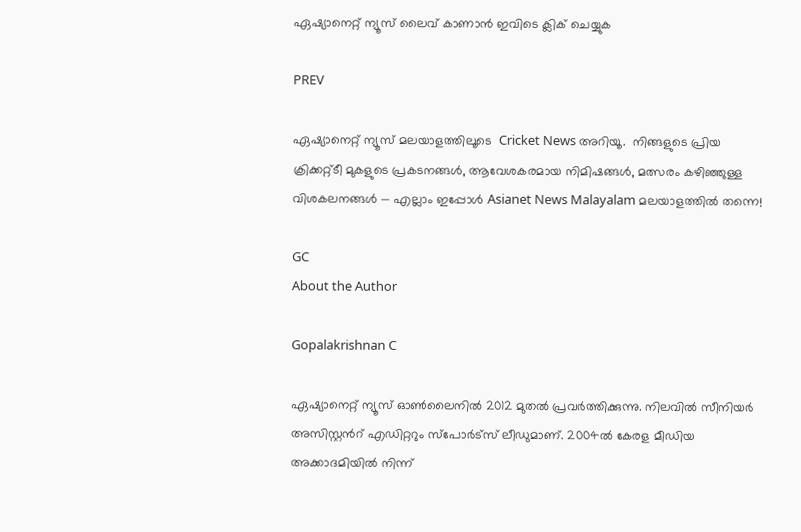ഏഷ്യാനെറ്റ് ന്യൂസ് ലൈവ് കാണാന്‍ ഇവിടെ ക്ലിക് ചെയ്യുക

PREV

ഏഷ്യാനെറ്റ് ന്യൂസ് മലയാളത്തിലൂടെ  Cricket News അറിയൂ.  നിങ്ങളുടെ പ്രിയ ക്രിക്കറ്റ്ടീ മുകളുടെ പ്രകടനങ്ങൾ, ആവേശകരമായ നിമിഷങ്ങൾ, മത്സരം കഴിഞ്ഞുള്ള വിശകലനങ്ങൾ — എല്ലാം ഇപ്പോൾ Asianet News Malayalam മലയാളത്തിൽ തന്നെ!

GC
About the Author

Gopalakrishnan C

ഏഷ്യാനെറ്റ് ന്യൂസ് ഓണ്‍ലൈനില്‍ 2012 മുതല്‍ പ്രവര്‍ത്തിക്കുന്നു. നിലവില്‍ സീനിയര്‍ അസിസ്റ്റന്‍റ് എഡിറ്ററും സ്പോർട്സ് ലീഡുമാണ്. 2004ൽ കേരള മീഡിയ അക്കാദമിയില്‍ നിന്ന്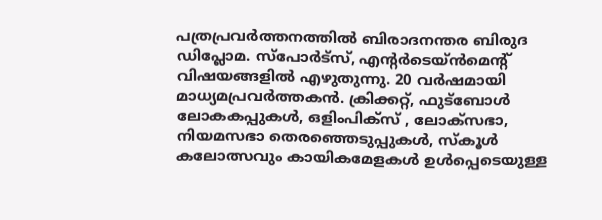പത്രപ്രവര്‍ത്തനത്തില്‍ ബിരാദനന്തര ബിരുദ ഡിപ്ലോമ. സ്പോര്‍ട്സ്, എന്‍റര്‍ടെയ്ൻമെന്‍റ് വിഷയങ്ങളില്‍ എഴുതുന്നു. 20 വര്‍ഷമായി മാധ്യമപ്രവര്‍ത്തകൻ. ക്രിക്കറ്റ്, ഫുട്ബോള്‍ ലോകകപ്പുകൾ, ഒളിംപിക്സ് , ലോക്സഭാ, നിയമസഭാ തെരഞ്ഞെടുപ്പുകള്‍, സ്കൂള്‍ കലോത്സവും കായികമേളകള്‍ ഉള്‍പ്പെടെയുള്ള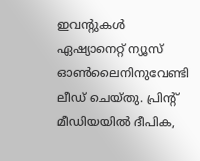ഇവന്‍റുകള്‍ ഏഷ്യാനെറ്റ് ന്യൂസ് ഓണ്‍ലൈനിനുവേണ്ടി ലീഡ് ചെയ്തു. പ്രിന്‍റ് മീഡിയയില്‍ ദീപിക,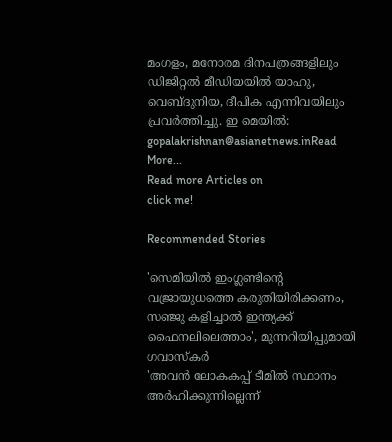മംഗളം, മനോരമ ദിനപത്രങ്ങളിലും ഡിജിറ്റൽ മീഡിയയില്‍ യാഹു, വെബ്ദുനിയ, ദീപിക എന്നിവയിലും പ്രവര്‍ത്തിച്ചു. ഇ മെയില്‍: gopalakrishnan@asianetnews.inRead More...
Read more Articles on
click me!

Recommended Stories

'സെമിയിൽ ഇംഗ്ലണ്ടിന്‍റെ വജ്രായുധത്തെ കരുതിയിരിക്കണം, സഞ്ജു കളിച്ചാൽ ഇന്ത്യക്ക് ഫൈനലിലെത്താം', മുന്നറിയിപ്പുമായി ഗവാസ്കര്‍
'അവന്‍ ലോകകപ്പ് ടീമില്‍ സ്ഥാനം അര്‍ഹിക്കുന്നില്ലെന്ന്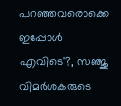പറഞ്ഞവരൊക്കെ ഇപ്പോള്‍ എവിടെ'?, സഞ്ജു വിമര്‍ശകരുടെ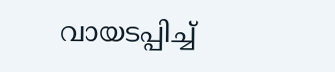വായടപ്പിച്ച്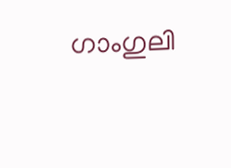ഗാംഗുലി